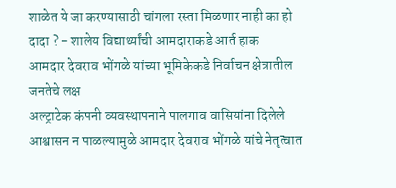शाळेत ये जा करण्यासाठी चांगला रस्ता मिळणार नाही का हो दादा ? - शालेय विद्यार्थ्यांची आमदाराकडे आर्त हाक
आमदार देवराव भोंगळे यांच्या भूमिकेकडे निर्वाचन क्षेत्रातील जनतेचे लक्ष
अल्ट्राटेक कंपनी व्यवस्थापनाने पालगाव वासियांना दिलेले आश्वासन न पाळल्यामुळे आमदार देवराव भोंगळे यांचे नेतृत्वात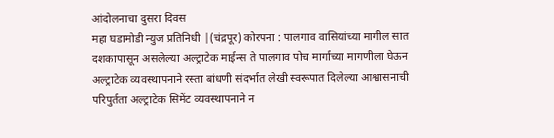आंदोलनाचा दुसरा दिवस
महा घडामोडी न्युज प्रतिनिधी |(चंद्रपूर) कोरपना : पालगाव वासियांच्या मागील सात दशकापासून असलेल्या अल्ट्राटेक माईन्स ते पालगाव पोच मार्गाच्या मागणीला घेऊन अल्ट्राटेक व्यवस्थापनाने रस्ता बांधणी संदर्भात लेखी स्वरूपात दिलेल्या आश्वासनाची परिपुर्तता अल्ट्राटेक सिमेंट व्यवस्थापनाने न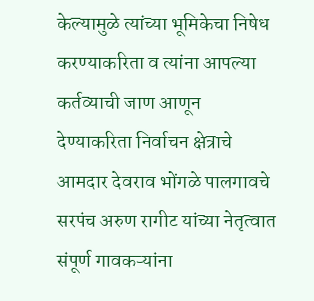केल्यामुळे त्यांच्या भूमिकेचा निषेध करण्याकरिता व त्यांना आपल्या कर्तव्याची जाण आणून देण्याकरिता निर्वाचन क्षेत्राचे आमदार देवराव भोंगळे पालगावचे सरपंच अरुण रागीट यांच्या नेतृत्वात संपूर्ण गावकऱ्यांना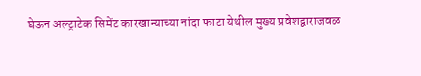घेऊन अल्ट्राटेक सिमेंट कारखान्याच्या नांदा फाटा येथील मुख्य प्रवेशद्वाराजवळ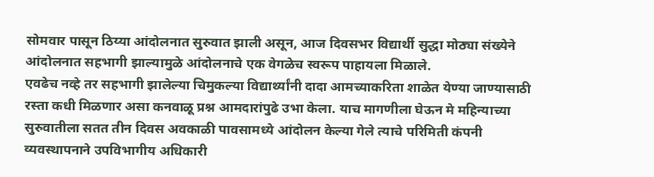सोमवार पासून ठिय्या आंदोलनात सुरुवात झाली असून, आज दिवसभर विद्यार्थी सुद्धा मोठ्या संख्येने आंदोलनात सहभागी झाल्यामुळे आंदोलनाचे एक वेगळेच स्वरूप पाहायला मिळाले.
एवढेच नव्हे तर सहभागी झालेल्या चिमुकल्या विद्यार्थ्यांनी दादा आमच्याकरिता शाळेत येण्या जाण्यासाठी रस्ता कधी मिळणार असा कनवाळू प्रश्न आमदारांपुढे उभा केला. याच मागणीला घेऊन मे महिन्याच्या सुरुवातीला सतत तीन दिवस अवकाळी पावसामध्ये आंदोलन केल्या गेले त्याचे परिमिती कंपनी व्यवस्थापनाने उपविभागीय अधिकारी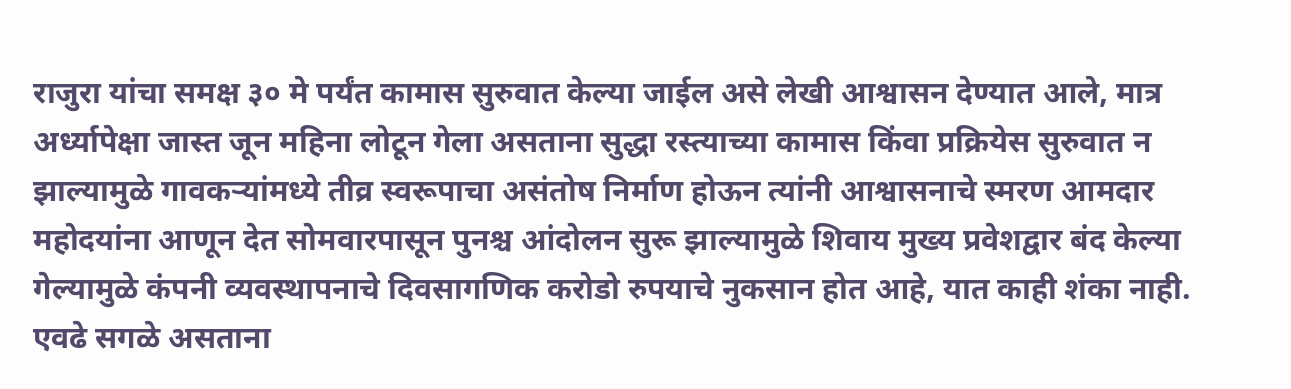राजुरा यांचा समक्ष ३० मे पर्यंत कामास सुरुवात केल्या जाईल असे लेखी आश्वासन देण्यात आले, मात्र अर्ध्यापेक्षा जास्त जून महिना लोटून गेला असताना सुद्धा रस्त्याच्या कामास किंवा प्रक्रियेस सुरुवात न झाल्यामुळे गावकऱ्यांमध्ये तीव्र स्वरूपाचा असंतोष निर्माण होऊन त्यांनी आश्वासनाचे स्मरण आमदार महोदयांना आणून देत सोमवारपासून पुनश्च आंदोलन सुरू झाल्यामुळे शिवाय मुख्य प्रवेशद्वार बंद केल्या गेल्यामुळे कंपनी व्यवस्थापनाचे दिवसागणिक करोडो रुपयाचे नुकसान होत आहे, यात काही शंका नाही.
एवढे सगळे असताना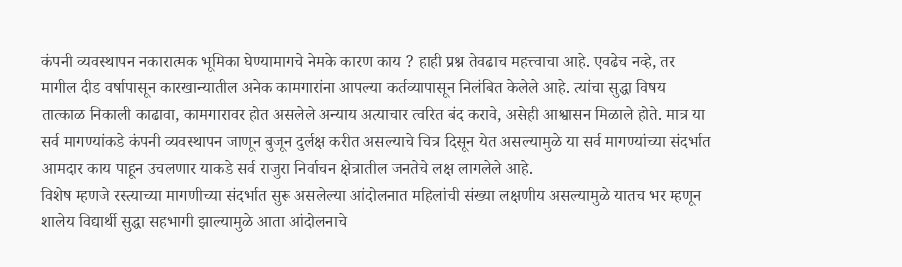कंपनी व्यवस्थापन नकारात्मक भूमिका घेण्यामागचे नेमके कारण काय ? हाही प्रश्न तेवढाच महत्त्वाचा आहे. एवढेच नव्हे, तर मागील दीड वर्षापासून कारखान्यातील अनेक कामगारांना आपल्या कर्तव्यापासून निलंबित केलेले आहे. त्यांचा सुद्धा विषय तात्काळ निकाली काढावा, कामगारावर होत असलेले अन्याय अत्याचार त्वरित बंद करावे, असेही आश्वासन मिळाले होते. मात्र या सर्व मागण्यांकडे कंपनी व्यवस्थापन जाणून बुजून दुर्लक्ष करीत असल्याचे चित्र दिसून येत असल्यामुळे या सर्व मागण्यांच्या संदर्भात आमदार काय पाहून उचलणार याकडे सर्व राजुरा निर्वाचन क्षेत्रातील जनतेचे लक्ष लागलेले आहे.
विशेष म्हणजे रस्त्याच्या मागणीच्या संदर्भात सुरू असलेल्या आंदोलनात महिलांची संख्या लक्षणीय असल्यामुळे यातच भर म्हणून शालेय विद्यार्थी सुद्धा सहभागी झाल्यामुळे आता आंदोलनाचे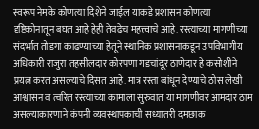स्वरूप नेमके कोणत्या दिशेने जाईल याकडे प्रशासन कोणत्या दृष्टिकोनातून बघत आहे हेही तेवढेच महत्त्वाचे आहे. रस्त्याच्या मागणीच्या संदर्भात तोडगा काढण्याच्या हेतूने स्थानिक प्रशासनाकडून उपविभागीय अधिकारी राजुरा तहसीलदार कोरपणा गडचांदूर ठाणेदार हे कसोशीने प्रयत्न करत असल्याचे दिसत आहे. मात्र रस्ता बांधून देण्याचे ठोस लेखी आश्वासन व त्वरित रस्त्याच्या कामाला सुरुवात या मागणीवर आमदार ठाम असल्याकारणाने कंपनी व्यवस्थापकाची सध्यातरी दमछाक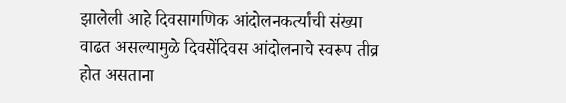झालेली आहे दिवसागणिक आंदोलनकर्त्यांची संख्या वाढत असल्यामुळे दिवसेंदिवस आंदोलनाचे स्वरूप तीव्र होत असताना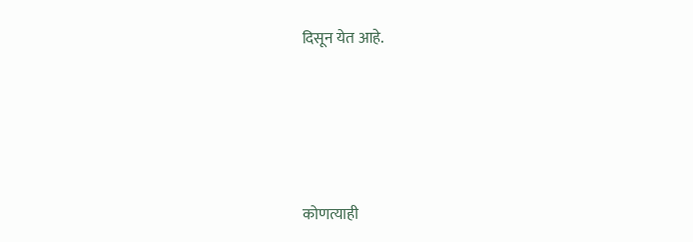दिसून येत आहे.






कोणत्याही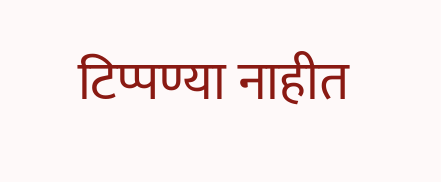टिप्पण्या नाहीत